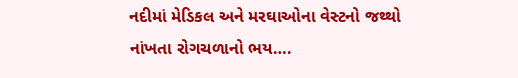નદીમાં મેડિકલ અને મરઘાઓના વેસ્ટનો જથ્થો નાંખતા રોગચળાનો ભય….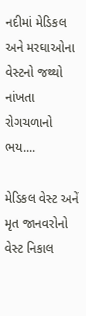નદીમાં મેડિકલ અને મરઘાઓના વેસ્ટનો જથ્થો નાંખતા રોગચળાનો ભય....

મેડિકલ વેસ્ટ અનેં મૃત જાનવરોનો વેસ્ટ નિકાલ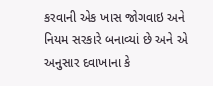કરવાની એક ખાસ જોગવાઇ અને નિયમ સરકારે બનાવ્યાં છે અને એ અનુસાર દવાખાના કે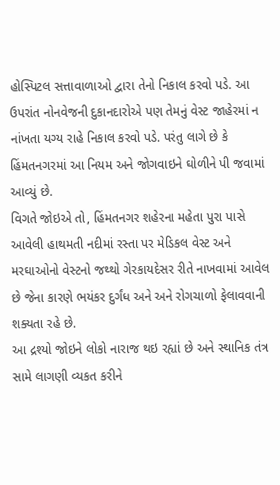હોસ્પિટલ સત્તાવાળાઓ દ્વારા તેનો નિકાલ કરવો પડે. આ ઉપરાંત નોનવેજની દુકાનદારોએ પણ તેમનું વેસ્ટ જાહેરમાં ન નાંખતા યગ્ય રાહે નિકાલ કરવો પડે. પરંતુ લાગે છે કે હિંમતનગરમાં આ નિયમ અને જોગવાઇને ઘોળીને પી જવામાં આવ્યું છે.
વિગતે જોઇએ તો, હિંમતનગર શહેરના મહેતા પુરા પાસે આવેલી હાથમતી નદીમાં રસ્તા પર મેડિકલ વેસ્ટ અને મરઘાઓનો વેસ્ટનો જથ્થો ગેરકાયદેસર રીતે નાખવામાં આવેલ છે જેના કારણે ભયંકર દુર્ગંધ અને અને રોગચાળો ફેલાવવાની શક્યતા રહે છે.
આ દ્રશ્યો જોઇને લોકો નારાજ થઇ રહ્યાં છે અને સ્થાનિક તંત્ર સામે લાગણી વ્યકત કરીને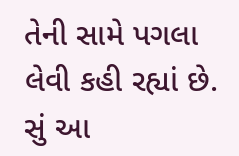તેની સામે પગલા લેવી કહી રહ્યાં છે. સું આ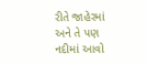રીતે જાહેરમાં અને તે પણ નદીમાં આવો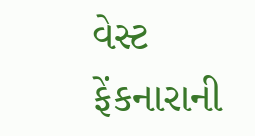વેસ્ટ ફેંકનારાની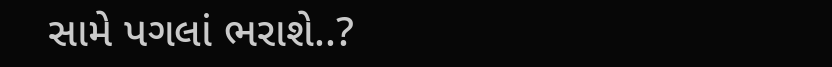સામે પગલાં ભરાશે..?